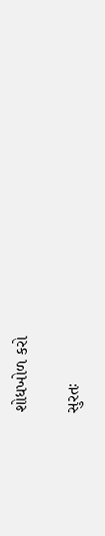શોધખોળ કરો

સુરતઃ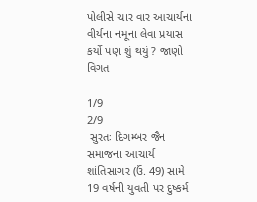પોલીસે ચાર વાર આચાર્યના વીર્યના નમૂના લેવા પ્રયાસ કર્યો પણ શું થયું ? જાણો વિગત

1/9
2/9
 સુરતઃ દિગમ્બર જૈન સમાજના આચાર્ય શાંતિસાગર (ઉં. 49) સામે 19 વર્ષની યુવતી પર દુષ્કર્મ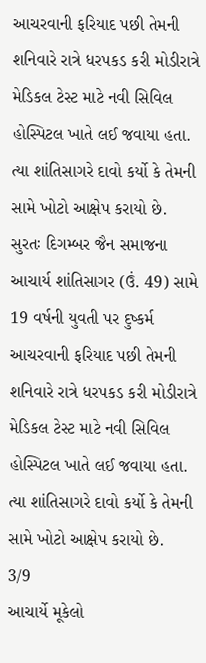આચરવાની ફરિયાદ પછી તેમની શનિવારે રાત્રે ધરપકડ કરી મોડીરાત્રે મેડિકલ ટેસ્ટ માટે નવી સિવિલ હોસ્પિટલ ખાતે લઈ જવાયા હતા. ત્યા શાંતિસાગરે દાવો કર્યો કે તેમની સામે ખોટો આક્ષેપ કરાયો છે.
સુરતઃ દિગમ્બર જૈન સમાજના આચાર્ય શાંતિસાગર (ઉં. 49) સામે 19 વર્ષની યુવતી પર દુષ્કર્મ આચરવાની ફરિયાદ પછી તેમની શનિવારે રાત્રે ધરપકડ કરી મોડીરાત્રે મેડિકલ ટેસ્ટ માટે નવી સિવિલ હોસ્પિટલ ખાતે લઈ જવાયા હતા. ત્યા શાંતિસાગરે દાવો કર્યો કે તેમની સામે ખોટો આક્ષેપ કરાયો છે.
3/9
આચાર્યે મૂકેલો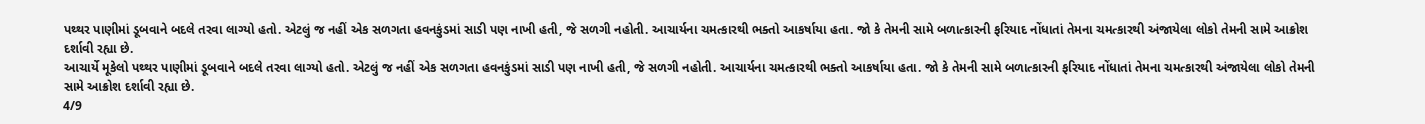પથ્થર પાણીમાં ડૂબવાને બદલે તરવા લાગ્યો હતો. એટલું જ નહીં એક સળગતા હવનકુંડમાં સાડી પણ નાખી હતી, જે સળગી નહોતી. આચાર્યના ચમત્કારથી ભક્તો આકર્ષાયા હતા. જો કે તેમની સામે બળાત્કારની ફરિયાદ નોંધાતાં તેમના ચમત્કારથી અંજાયેલા લોકો તેમની સામે આક્રોશ દર્શાવી રહ્યા છે.
આચાર્યે મૂકેલો પથ્થર પાણીમાં ડૂબવાને બદલે તરવા લાગ્યો હતો. એટલું જ નહીં એક સળગતા હવનકુંડમાં સાડી પણ નાખી હતી, જે સળગી નહોતી. આચાર્યના ચમત્કારથી ભક્તો આકર્ષાયા હતા. જો કે તેમની સામે બળાત્કારની ફરિયાદ નોંધાતાં તેમના ચમત્કારથી અંજાયેલા લોકો તેમની સામે આક્રોશ દર્શાવી રહ્યા છે.
4/9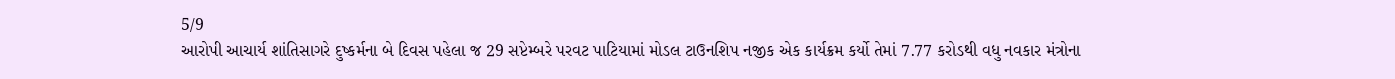5/9
આરોપી આચાર્ય શાંતિસાગરે દુષ્કર્મના બે દિવસ પહેલા જ 29 સપ્ટેમ્બરે પરવટ પાટિયામાં મોડલ ટાઉનશિપ નજીક એક કાર્યક્રમ કર્યો તેમાં 7.77 કરોડથી વધુ નવકાર મંત્રોના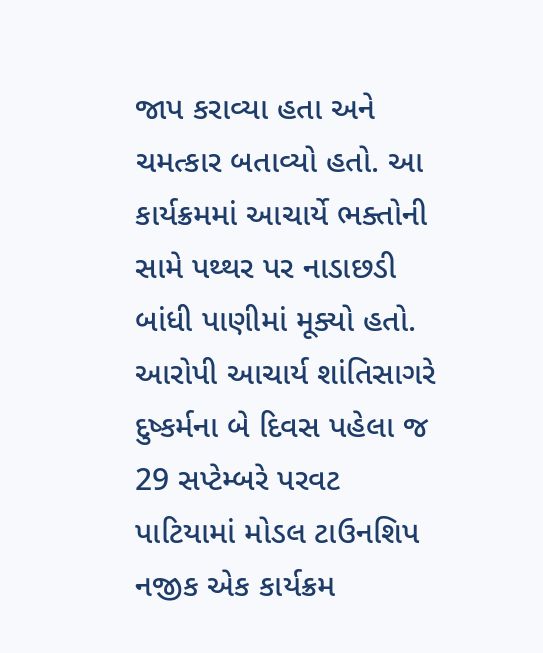જાપ કરાવ્યા હતા અને ચમત્કાર બતાવ્યો હતો. આ કાર્યક્રમમાં આચાર્યે ભક્તોની સામે પથ્થર પર નાડાછડી બાંધી પાણીમાં મૂક્યો હતો.
આરોપી આચાર્ય શાંતિસાગરે દુષ્કર્મના બે દિવસ પહેલા જ 29 સપ્ટેમ્બરે પરવટ પાટિયામાં મોડલ ટાઉનશિપ નજીક એક કાર્યક્રમ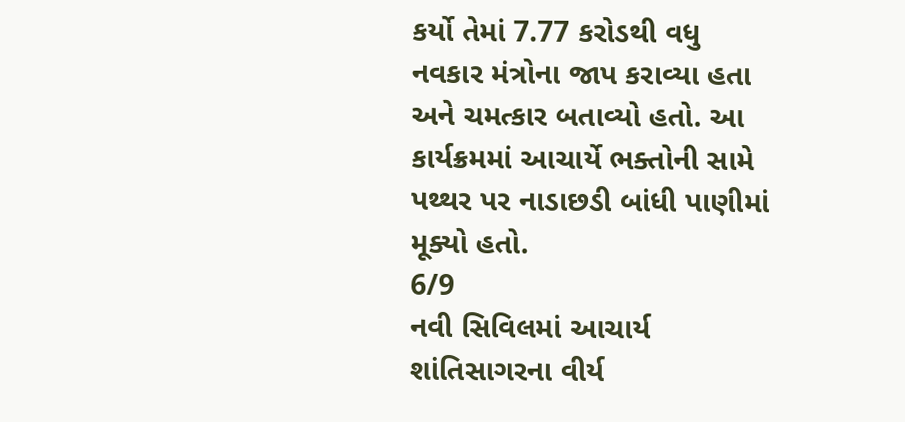કર્યો તેમાં 7.77 કરોડથી વધુ નવકાર મંત્રોના જાપ કરાવ્યા હતા અને ચમત્કાર બતાવ્યો હતો. આ કાર્યક્રમમાં આચાર્યે ભક્તોની સામે પથ્થર પર નાડાછડી બાંધી પાણીમાં મૂક્યો હતો.
6/9
નવી સિવિલમાં આચાર્ય શાંતિસાગરના વીર્ય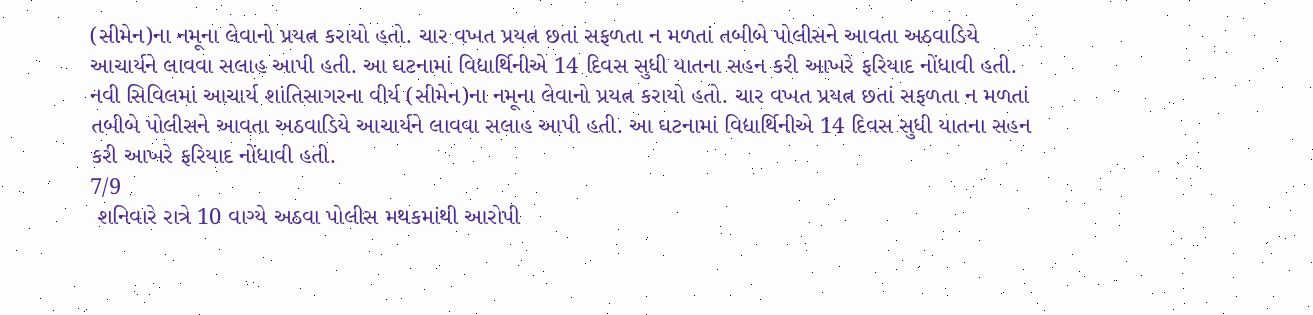(સીમેન)ના નમૂના લેવાનો પ્રયત્ન કરાયો હતો. ચાર વખત પ્રયત્ન છતાં સફળતા ન મળતાં તબીબે પોલીસને આવતા અઠવાડિયે આચાર્યને લાવવા સલાહ આપી હતી. આ ઘટનામાં વિદ્યાર્થિનીએ 14 દિવસ સુધી યાતના સહન કરી આખરે ફરિયાદ નોંધાવી હતી.
નવી સિવિલમાં આચાર્ય શાંતિસાગરના વીર્ય (સીમેન)ના નમૂના લેવાનો પ્રયત્ન કરાયો હતો. ચાર વખત પ્રયત્ન છતાં સફળતા ન મળતાં તબીબે પોલીસને આવતા અઠવાડિયે આચાર્યને લાવવા સલાહ આપી હતી. આ ઘટનામાં વિદ્યાર્થિનીએ 14 દિવસ સુધી યાતના સહન કરી આખરે ફરિયાદ નોંધાવી હતી.
7/9
 શનિવારે રાત્રે 10 વાગ્યે અઠવા પોલીસ મથકમાંથી આરોપી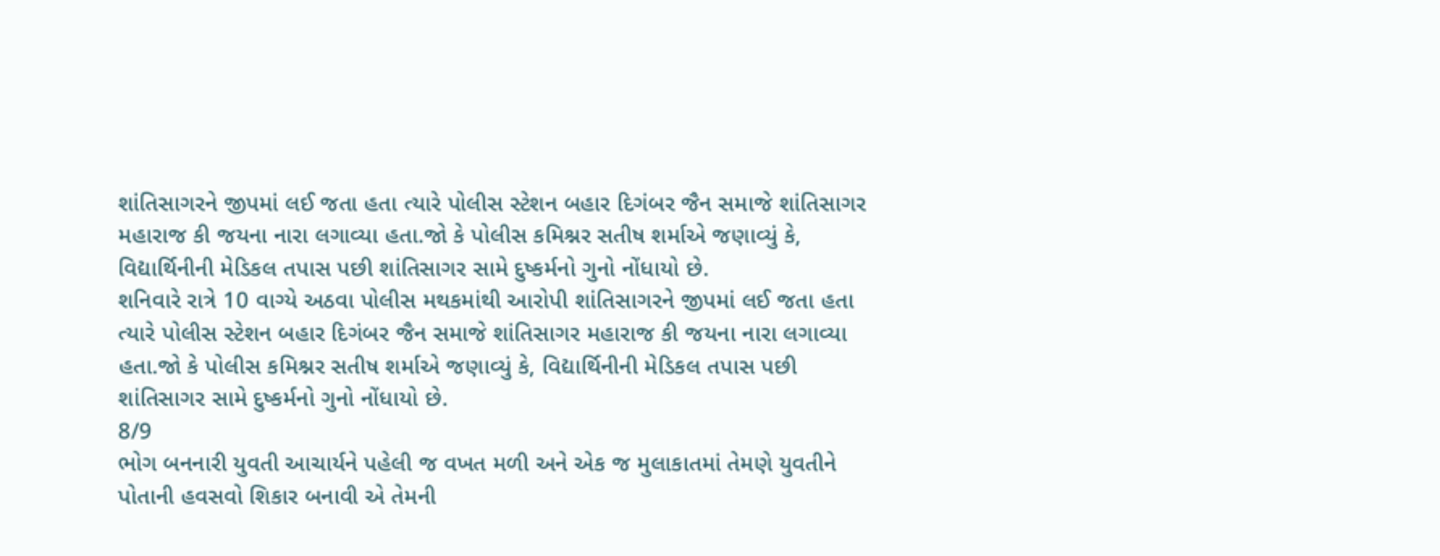શાંતિસાગરને જીપમાં લઈ જતા હતા ત્યારે પોલીસ સ્ટેશન બહાર દિગંબર જૈન સમાજે શાંતિસાગર મહારાજ કી જયના નારા લગાવ્યા હતા.જો કે પોલીસ કમિશ્નર સતીષ શર્માએ જણાવ્યું કે, વિદ્યાર્થિનીની મેડિકલ તપાસ પછી શાંતિસાગર સામે દુષ્કર્મનો ગુનો નોંધાયો છે.
શનિવારે રાત્રે 10 વાગ્યે અઠવા પોલીસ મથકમાંથી આરોપી શાંતિસાગરને જીપમાં લઈ જતા હતા ત્યારે પોલીસ સ્ટેશન બહાર દિગંબર જૈન સમાજે શાંતિસાગર મહારાજ કી જયના નારા લગાવ્યા હતા.જો કે પોલીસ કમિશ્નર સતીષ શર્માએ જણાવ્યું કે, વિદ્યાર્થિનીની મેડિકલ તપાસ પછી શાંતિસાગર સામે દુષ્કર્મનો ગુનો નોંધાયો છે.
8/9
ભોગ બનનારી યુવતી આચાર્યને પહેલી જ વખત મળી અને એક જ મુલાકાતમાં તેમણે યુવતીને પોતાની હવસવો શિકાર બનાવી એ તેમની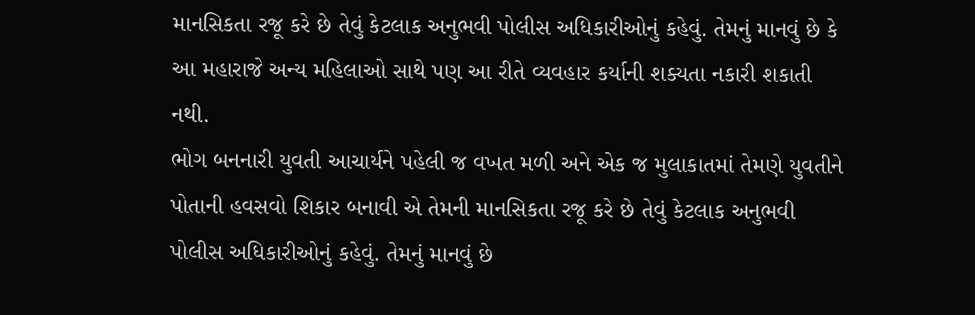માનસિકતા રજૂ કરે છે તેવું કેટલાક અનુભવી પોલીસ અધિકારીઓનું કહેવું. તેમનું માનવું છે કે આ મહારાજે અન્ય મહિલાઓ સાથે પણ આ રીતે વ્યવહાર કર્યાની શક્યતા નકારી શકાતી નથી.
ભોગ બનનારી યુવતી આચાર્યને પહેલી જ વખત મળી અને એક જ મુલાકાતમાં તેમણે યુવતીને પોતાની હવસવો શિકાર બનાવી એ તેમની માનસિકતા રજૂ કરે છે તેવું કેટલાક અનુભવી પોલીસ અધિકારીઓનું કહેવું. તેમનું માનવું છે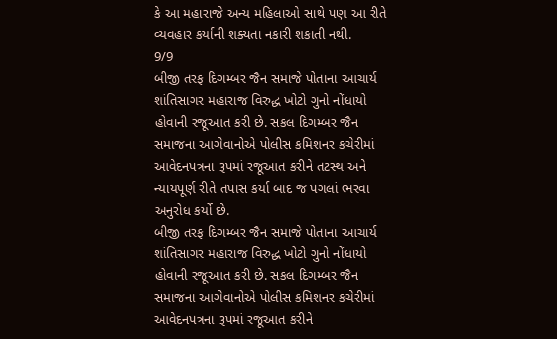કે આ મહારાજે અન્ય મહિલાઓ સાથે પણ આ રીતે વ્યવહાર કર્યાની શક્યતા નકારી શકાતી નથી.
9/9
બીજી તરફ દિગમ્બર જૈન સમાજે પોતાના આચાર્ય શાંતિસાગર મહારાજ વિરુદ્ધ ખોટો ગુનો નોંધાયો હોવાની રજૂઆત કરી છે. સકલ દિગમ્બર જૈન સમાજના આગેવાનોએ પોલીસ કમિશનર કચેરીમાં આવેદનપત્રના રૂપમાં રજૂઆત કરીને તટસ્થ અને ન્યાયપૂર્ણ રીતે તપાસ કર્યા બાદ જ પગલાં ભરવા અનુરોધ કર્યો છે.
બીજી તરફ દિગમ્બર જૈન સમાજે પોતાના આચાર્ય શાંતિસાગર મહારાજ વિરુદ્ધ ખોટો ગુનો નોંધાયો હોવાની રજૂઆત કરી છે. સકલ દિગમ્બર જૈન સમાજના આગેવાનોએ પોલીસ કમિશનર કચેરીમાં આવેદનપત્રના રૂપમાં રજૂઆત કરીને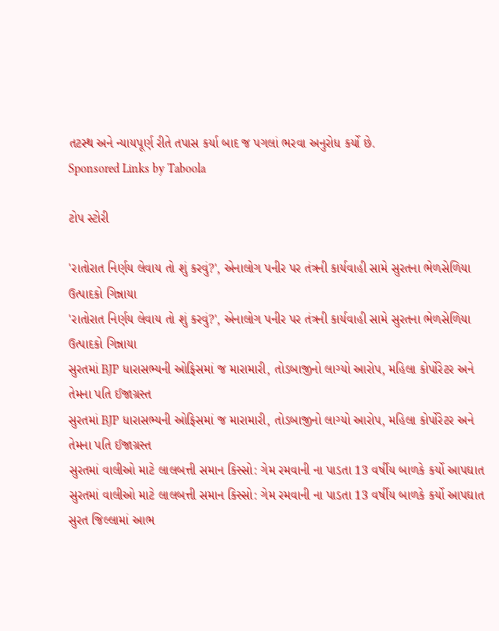તટસ્થ અને ન્યાયપૂર્ણ રીતે તપાસ કર્યા બાદ જ પગલાં ભરવા અનુરોધ કર્યો છે.
Sponsored Links by Taboola

ટોપ સ્ટોરી

'રાતોરાત નિર્ણય લેવાય તો શું કરવું?', એનાલોગ પનીર પર તંત્રની કાર્યવાહી સામે સુરતના ભેળસેળિયા ઉત્પાદકો ગિન્નાયા
'રાતોરાત નિર્ણય લેવાય તો શું કરવું?', એનાલોગ પનીર પર તંત્રની કાર્યવાહી સામે સુરતના ભેળસેળિયા ઉત્પાદકો ગિન્નાયા
સુરતમાં BJP ધારાસભ્યની ઓફિસમાં જ મારામારી, તોડબાજીનો લાગ્યો આરોપ, મહિલા કોર્પોરેટર અને તેમના પતિ ઈજાગ્રસ્ત
સુરતમાં BJP ધારાસભ્યની ઓફિસમાં જ મારામારી, તોડબાજીનો લાગ્યો આરોપ, મહિલા કોર્પોરેટર અને તેમના પતિ ઈજાગ્રસ્ત
સુરતમાં વાલીઓ માટે લાલબત્તી સમાન કિસ્સો: ગેમ રમવાની ના પાડતા 13 વર્ષીય બાળકે કર્યો આપઘાત
સુરતમાં વાલીઓ માટે લાલબત્તી સમાન કિસ્સો: ગેમ રમવાની ના પાડતા 13 વર્ષીય બાળકે કર્યો આપઘાત
સુરત જિલ્લામાં આભ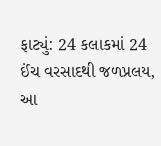ફાટ્યું: 24 કલાકમાં 24 ઈંચ વરસાદથી જળપ્રલય, આ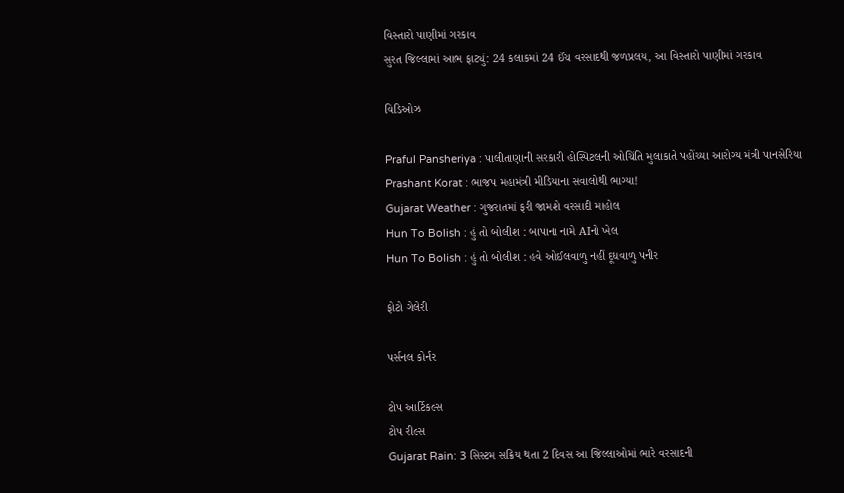વિસ્તારો પાણીમાં ગરકાવ
સુરત જિલ્લામાં આભ ફાટ્યું: 24 કલાકમાં 24 ઈંચ વરસાદથી જળપ્રલય, આ વિસ્તારો પાણીમાં ગરકાવ

વિડિઓઝ

Praful Pansheriya : પાલીતાણાની સરકારી હોસ્પિટલની ઓચિંતિ મુલાકાતે પહોંચ્યા આરોગ્ય મંત્રી પાનસેરિયા
Prashant Korat : ભાજપ મહામંત્રી મીડિયાના સવાલોથી ભાગ્યા!
Gujarat Weather : ગુજરાતમાં ફરી જામશે વરસાદી માહોલ
Hun To Bolish : હું તો બોલીશ : બાપાના નામે AIનો ખેલ
Hun To Bolish : હું તો બોલીશ : હવે ઓઈલવાળુ નહીં દૂધવાળુ પનીર

ફોટો ગેલેરી

પર્સનલ કોર્નર

ટોપ આર્ટિકલ્સ
ટોપ રીલ્સ
Gujarat Rain: 3 સિસ્ટમ સક્રિય થતા 2 દિવસ આ જિલ્લાઓમાં ભારે વરસાદની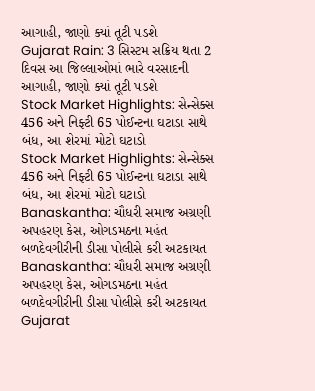આગાહી, જાણો ક્યાં તૂટી પડશે
Gujarat Rain: 3 સિસ્ટમ સક્રિય થતા 2 દિવસ આ જિલ્લાઓમાં ભારે વરસાદની આગાહી, જાણો ક્યાં તૂટી પડશે
Stock Market Highlights: સેન્સેક્સ 456 અને નિફ્ટી 65 પોઈન્ટના ઘટાડા સાથે બંધ, આ શેરમાં મોટો ઘટાડો
Stock Market Highlights: સેન્સેક્સ 456 અને નિફ્ટી 65 પોઈન્ટના ઘટાડા સાથે બંધ, આ શેરમાં મોટો ઘટાડો
Banaskantha: ચૌધરી સમાજ અગ્રણી અપહરણ કેસ, ઓગડમઠના મહંત બળદેવગીરીની ડીસા પોલીસે કરી અટકાયત
Banaskantha: ચૌધરી સમાજ અગ્રણી અપહરણ કેસ, ઓગડમઠના મહંત બળદેવગીરીની ડીસા પોલીસે કરી અટકાયત
Gujarat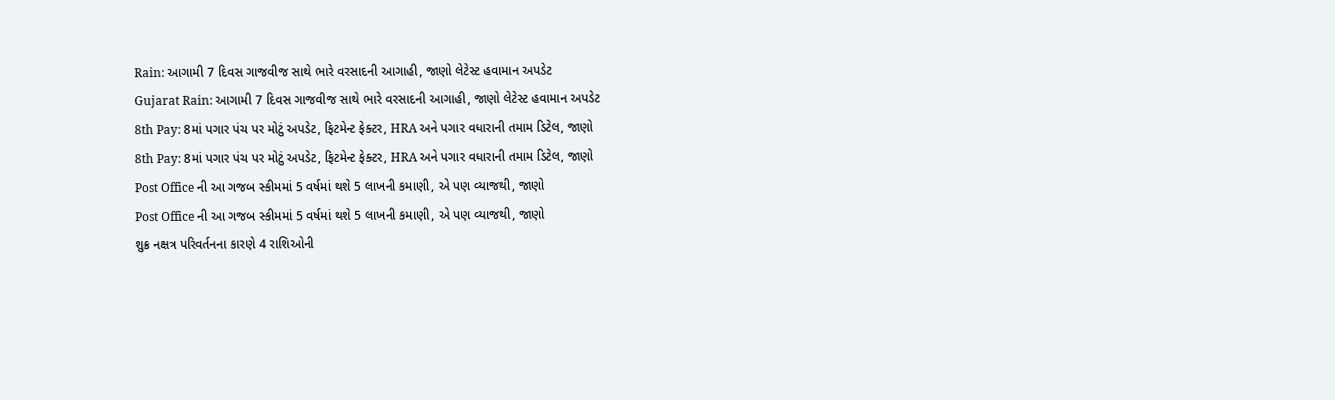Rain: આગામી 7 દિવસ ગાજવીજ સાથે ભારે વરસાદની આગાહી, જાણો લેટેસ્ટ હવામાન અપડેટ
Gujarat Rain: આગામી 7 દિવસ ગાજવીજ સાથે ભારે વરસાદની આગાહી, જાણો લેટેસ્ટ હવામાન અપડેટ
8th Pay: 8માં પગાર પંચ પર મોટું અપડેટ, ફિટમેન્ટ ફેક્ટર, HRA અને પગાર વધારાની તમામ ડિટેલ, જાણો
8th Pay: 8માં પગાર પંચ પર મોટું અપડેટ, ફિટમેન્ટ ફેક્ટર, HRA અને પગાર વધારાની તમામ ડિટેલ, જાણો
Post Office ની આ ગજબ સ્કીમમાં 5 વર્ષમાં થશે 5 લાખની કમાણી, એ પણ વ્યાજથી, જાણો
Post Office ની આ ગજબ સ્કીમમાં 5 વર્ષમાં થશે 5 લાખની કમાણી, એ પણ વ્યાજથી, જાણો
શુક્ર નક્ષત્ર પરિવર્તનના કારણે 4 રાશિઓની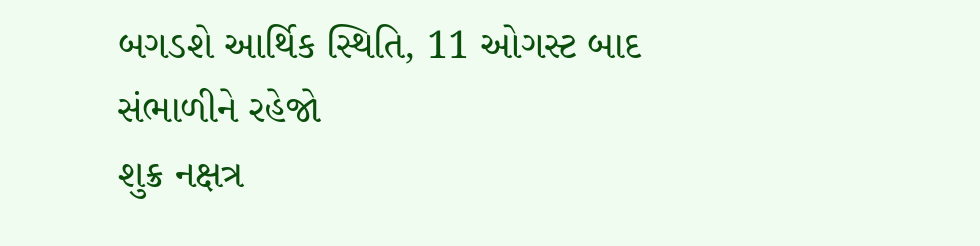બગડશે આર્થિક સ્થિતિ, 11 ઓગસ્ટ બાદ સંભાળીને રહેજો
શુક્ર નક્ષત્ર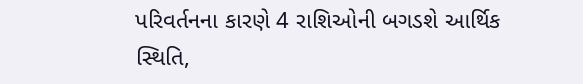પરિવર્તનના કારણે 4 રાશિઓની બગડશે આર્થિક સ્થિતિ,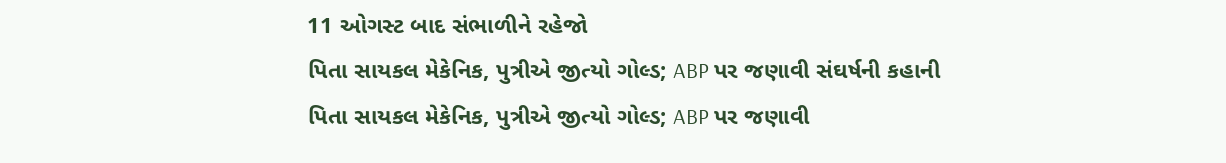11 ઓગસ્ટ બાદ સંભાળીને રહેજો
પિતા સાયકલ મેકેનિક, પુત્રીએ જીત્યો ગોલ્ડ; ABP પર જણાવી સંઘર્ષની કહાની
પિતા સાયકલ મેકેનિક, પુત્રીએ જીત્યો ગોલ્ડ; ABP પર જણાવી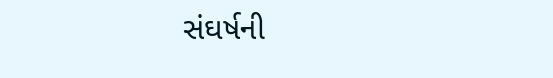સંઘર્ષની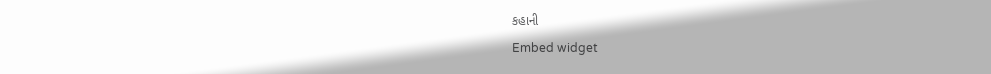કહાની
Embed widget